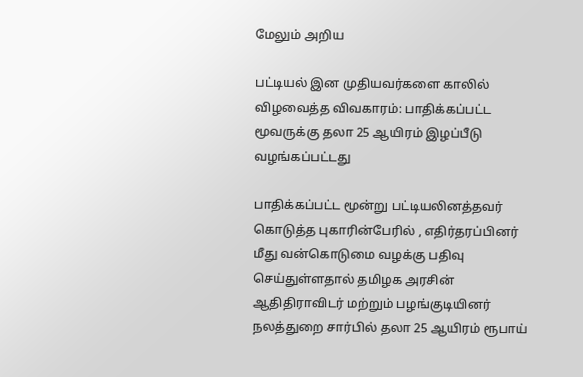மேலும் அறிய

பட்டியல் இன முதியவர்களை காலில் விழவைத்த விவகாரம்: பாதிக்கப்பட்ட மூவருக்கு தலா 25 ஆயிரம் இழப்பீடு வழங்கப்பட்டது

பாதிக்கப்பட்ட மூன்று பட்டியலினத்தவர் கொடுத்த புகாரின்பேரில் , எதிர்தரப்பினர் மீது வன்கொடுமை வழக்கு பதிவு செய்துள்ளதால் தமிழக அரசின் ஆதிதிராவிடர் மற்றும் பழங்குடியினர் நலத்துறை சார்பில் தலா 25 ஆயிரம் ரூபாய்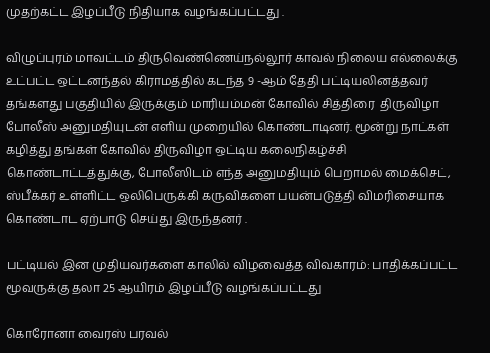முதற்கட்ட இழப்பீடு நிதியாக வழங்கப்பட்டது .

விழுப்புரம் மாவட்டம் திருவெண்ணெய்நல்லூர் காவல் நிலைய எல்லைக்கு உட்பட்ட ஒட்டனந்தல் கிராமத்தில் கடந்த 9 -ஆம் தேதி பட்டியலினத்தவர் தங்களது பகுதியில் இருக்கும் மாரியம்மன் கோவில் சித்திரை  திருவிழா போலீஸ் அனுமதியுடன் எளிய முறையில் கொண்டாடினர். மூன்று நாட்கள் கழித்து தங்கள் கோவில் திருவிழா ஒட்டிய கலைநிகழ்ச்சி கொண்டாட்டத்துக்கு, போலீஸிடம் எந்த அனுமதியும் பெறாமல் மைக்செட், ஸ்பீக்கர் உள்ளிட்ட ஒலிபெருக்கி கருவிகளை பயன்படுத்தி விமரிசையாக கொண்டாட ஏற்பாடு செய்து இருந்தனர் .

பட்டியல் இன முதியவர்களை காலில் விழவைத்த விவகாரம்: பாதிக்கப்பட்ட மூவருக்கு தலா 25 ஆயிரம் இழப்பீடு வழங்கப்பட்டது

கொரோனா வைரஸ் பரவல்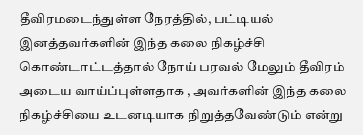தீவிரமடைந்துள்ள நேரத்தில், பட்டியல் இனத்தவர்களின் இந்த கலை நிகழ்ச்சி கொண்டாட்டத்தால் நோய் பரவல் மேலும் தீவிரம் அடைய வாய்ப்புள்ளதாக , அவர்களின் இந்த கலை நிகழ்ச்சியை உடனடியாக நிறுத்தவேண்டும் என்று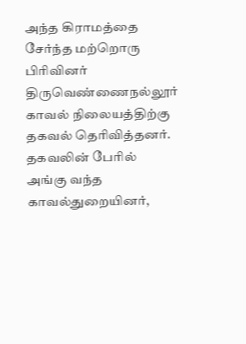அந்த கிராமத்தை சேர்ந்த மற்றொரு பிரிவினர் திருவெண்ணைநல்லூர் காவல் நிலையத்திற்கு தகவல் தெரிவித்தனர். தகவலின் பேரில் அங்கு வந்த காவல்துறையினர்,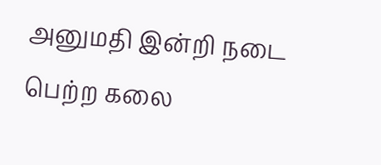அனுமதி இன்றி நடை பெற்ற கலை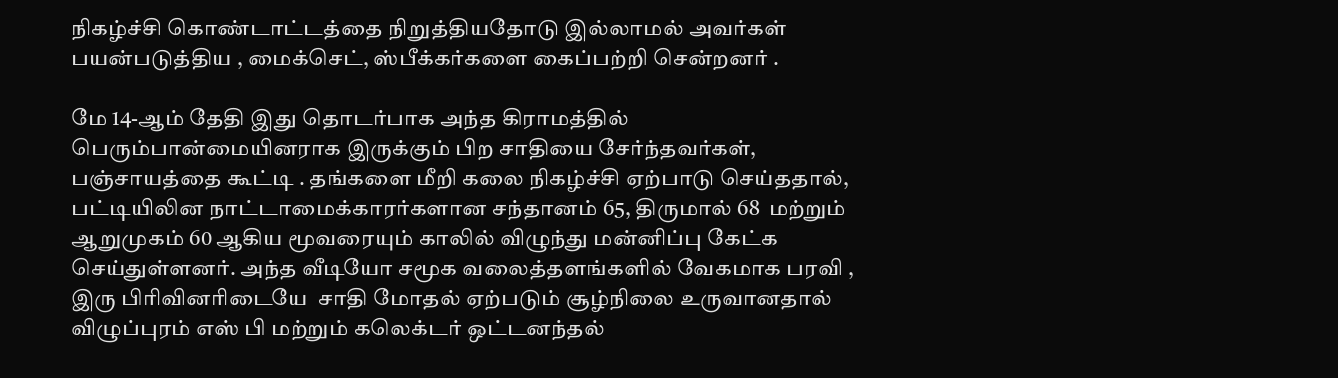நிகழ்ச்சி கொண்டாட்டத்தை நிறுத்தியதோடு இல்லாமல் அவர்கள் பயன்படுத்திய , மைக்செட், ஸ்பீக்கர்களை கைப்பற்றி சென்றனர் .

மே 14-ஆம் தேதி இது தொடர்பாக அந்த கிராமத்தில் பெரும்பான்மையினராக இருக்கும் பிற சாதியை சேர்ந்தவர்கள், பஞ்சாயத்தை கூட்டி . தங்களை மீறி கலை நிகழ்ச்சி ஏற்பாடு செய்ததால், பட்டியிலின நாட்டாமைக்காரர்களான சந்தானம் 65, திருமால் 68  மற்றும் ஆறுமுகம் 60 ஆகிய மூவரையும் காலில் விழுந்து மன்னிப்பு கேட்க செய்துள்ளனர். அந்த வீடியோ சமூக வலைத்தளங்களில் வேகமாக பரவி , இரு பிரிவினரிடையே  சாதி மோதல் ஏற்படும் சூழ்நிலை உருவானதால் விழுப்புரம் எஸ் பி மற்றும் கலெக்டர் ஒட்டனந்தல்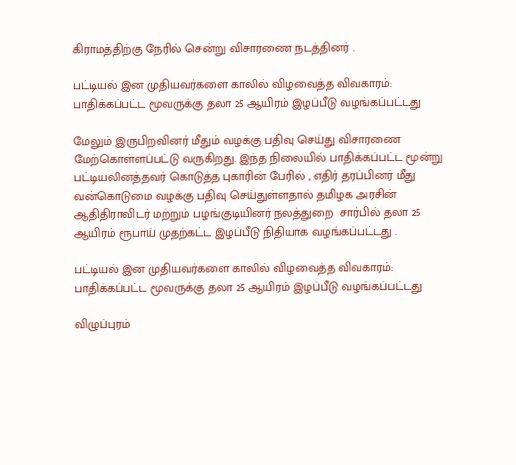கிராமத்திற்கு நேரில் சென்று விசாரணை நடத்தினர் .

பட்டியல் இன முதியவர்களை காலில் விழவைத்த விவகாரம்: பாதிக்கப்பட்ட மூவருக்கு தலா 25 ஆயிரம் இழப்பீடு வழங்கப்பட்டது

மேலும் இருபிறவினர் மீதும் வழக்கு பதிவு செய்து விசாரணை மேற்கொள்ளப்பட்டு வருகிறது. இந்த நிலையில் பாதிக்கப்பட்ட மூன்று பட்டியலினத்தவர் கொடுத்த புகாரின் பேரில் , எதிர் தரப்பினர் மீது வன்கொடுமை வழக்கு பதிவு செய்துள்ளதால் தமிழக அரசின் ஆதிதிராவிடர் மற்றும் பழங்குடியினர் நலத்துறை  சார்பில் தலா 25 ஆயிரம் ரூபாய் முதற்கட்ட இழப்பீடு நிதியாக வழங்கப்பட்டது .

பட்டியல் இன முதியவர்களை காலில் விழவைத்த விவகாரம்: பாதிக்கப்பட்ட மூவருக்கு தலா 25 ஆயிரம் இழப்பீடு வழங்கப்பட்டது

விழுப்புரம்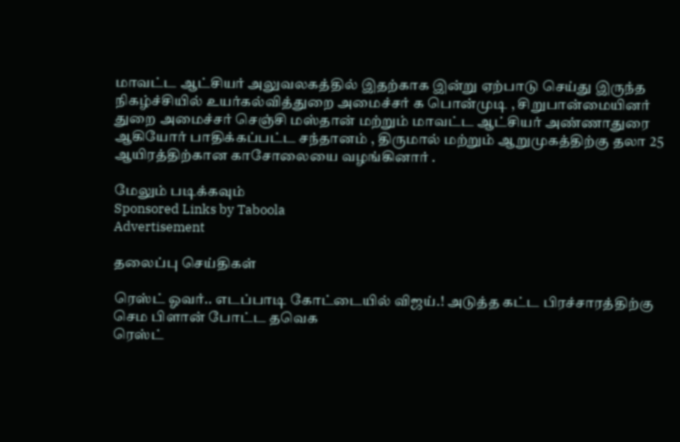மாவட்ட ஆட்சியர் அலுவலகத்தில் இதற்காக இன்று ஏற்பாடு செய்து இருந்த நிகழ்ச்சியில் உயர்கல்வித்துறை அமைச்சர் க பொன்முடி , சிறுபான்மையினர் துறை அமைச்சர் செஞ்சி மஸ்தான் மற்றும் மாவட்ட ஆட்சியர் அண்ணாதுரை ஆகியோர் பாதிக்கப்பட்ட சந்தானம் , திருமால் மற்றும் ஆறுமுகத்திற்கு தலா 25 ஆயிரத்திற்கான காசோலையை வழங்கினார் .

மேலும் படிக்கவும்
Sponsored Links by Taboola
Advertisement

தலைப்பு செய்திகள்

ரெஸ்ட் ஓவர்.. எடப்பாடி கோட்டையில் விஜய்.! அடுத்த கட்ட பிரச்சாரத்திற்கு செம பிளான் போட்ட தவெக
ரெஸ்ட்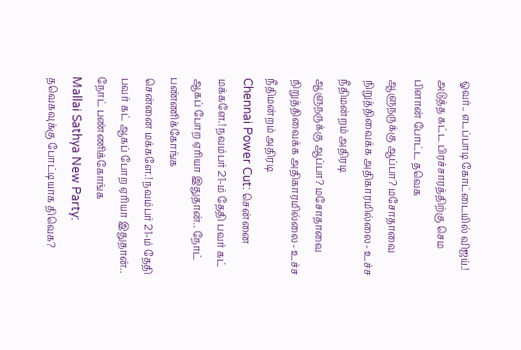ஓவர்.. எடப்பாடி கோட்டையில் விஜய்.! அடுத்த கட்ட பிரச்சாரத்திற்கு செம பிளான் போட்ட தவெக
ஆளுநருக்கு ஆப்பா? மசோதாவை நிறுத்திவைக்க அதிகாரமில்லை- உச்ச நீதிமன்றம் அதிரடி
ஆளுநருக்கு ஆப்பா? மசோதாவை நிறுத்திவைக்க அதிகாரமில்லை- உச்ச நீதிமன்றம் அதிரடி
Chennai Power Cut: சென்னை மக்களே.! நவம்பர் 21-ம் தேதி பவர் கட் ஆகப் போற ஏரியா இதுதான்.. நோட் பண்ணிக்கோங்க
சென்னை மக்களே.! நவம்பர் 21-ம் தேதி பவர் கட் ஆகப் போற ஏரியா இதுதான்.. நோட் பண்ணிக்கோங்க
Mallai Sathya New Party: தவெகவுக்கு போட்டியாக திவெக?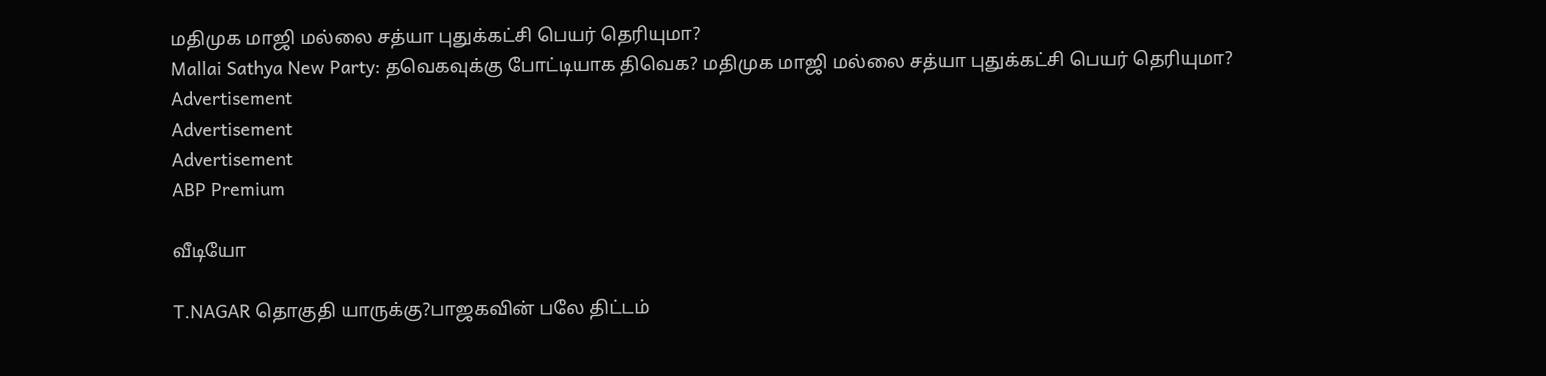மதிமுக மாஜி மல்லை சத்யா புதுக்கட்சி பெயர் தெரியுமா?
Mallai Sathya New Party: தவெகவுக்கு போட்டியாக திவெக? மதிமுக மாஜி மல்லை சத்யா புதுக்கட்சி பெயர் தெரியுமா?
Advertisement
Advertisement
Advertisement
ABP Premium

வீடியோ

T.NAGAR தொகுதி யாருக்கு?பாஜகவின் பலே திட்டம்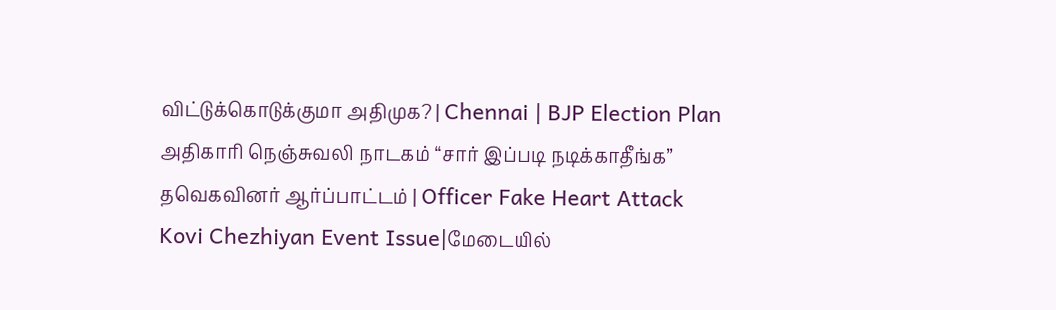விட்டுக்கொடுக்குமா அதிமுக? | Chennai | BJP Election Plan
அதிகாரி நெஞ்சுவலி நாடகம் “சார் இப்படி நடிக்காதீங்க” தவெகவினர் ஆர்ப்பாட்டம் | Officer Fake Heart Attack
Kovi Chezhiyan Event Issue|மேடையில்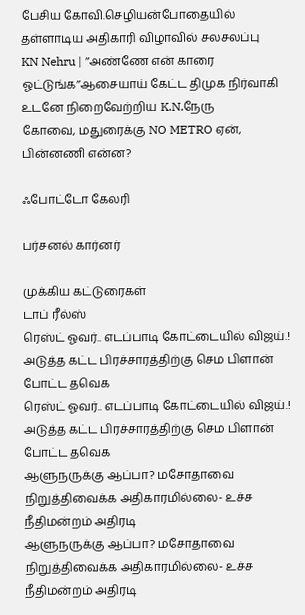பேசிய கோவி.செழியன்போதையில் தள்ளாடிய அதிகாரி விழாவில் சலசலப்பு
KN Nehru | ’’அண்ணே என் காரை ஓட்டுங்க’’ஆசையாய் கேட்ட திமுக நிர்வாகி உடனே நிறைவேற்றிய K.N.நேரு
கோவை, மதுரைக்கு NO METRO ஏன், பின்னணி என்ன?

ஃபோட்டோ கேலரி

பர்சனல் கார்னர்

முக்கிய கட்டுரைகள்
டாப் ரீல்ஸ்
ரெஸ்ட் ஓவர்.. எடப்பாடி கோட்டையில் விஜய்.! அடுத்த கட்ட பிரச்சாரத்திற்கு செம பிளான் போட்ட தவெக
ரெஸ்ட் ஓவர்.. எடப்பாடி கோட்டையில் விஜய்.! அடுத்த கட்ட பிரச்சாரத்திற்கு செம பிளான் போட்ட தவெக
ஆளுநருக்கு ஆப்பா? மசோதாவை நிறுத்திவைக்க அதிகாரமில்லை- உச்ச நீதிமன்றம் அதிரடி
ஆளுநருக்கு ஆப்பா? மசோதாவை நிறுத்திவைக்க அதிகாரமில்லை- உச்ச நீதிமன்றம் அதிரடி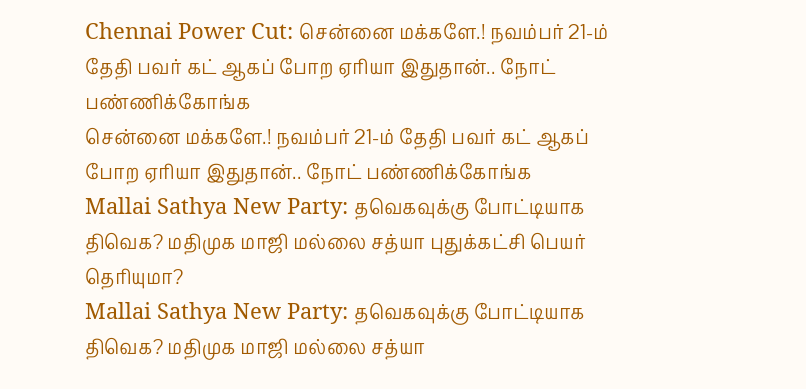Chennai Power Cut: சென்னை மக்களே.! நவம்பர் 21-ம் தேதி பவர் கட் ஆகப் போற ஏரியா இதுதான்.. நோட் பண்ணிக்கோங்க
சென்னை மக்களே.! நவம்பர் 21-ம் தேதி பவர் கட் ஆகப் போற ஏரியா இதுதான்.. நோட் பண்ணிக்கோங்க
Mallai Sathya New Party: தவெகவுக்கு போட்டியாக திவெக? மதிமுக மாஜி மல்லை சத்யா புதுக்கட்சி பெயர் தெரியுமா?
Mallai Sathya New Party: தவெகவுக்கு போட்டியாக திவெக? மதிமுக மாஜி மல்லை சத்யா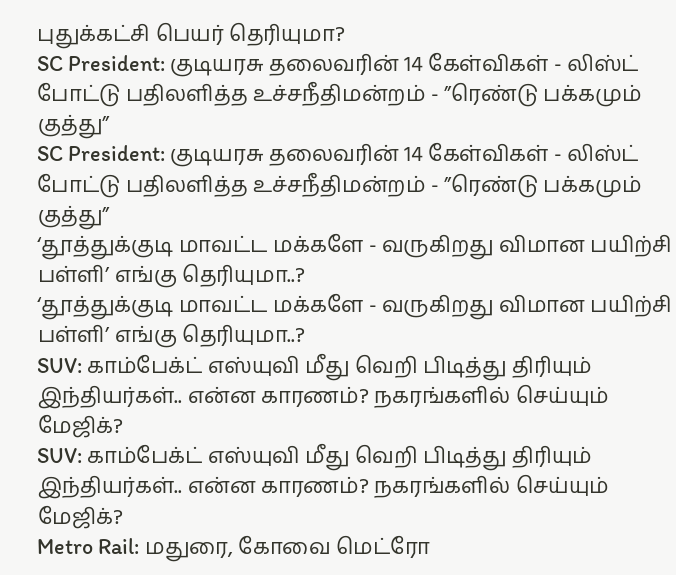புதுக்கட்சி பெயர் தெரியுமா?
SC President: குடியரசு தலைவரின் 14 கேள்விகள் - லிஸ்ட் போட்டு பதிலளித்த உச்சநீதிமன்றம் - ”ரெண்டு பக்கமும் குத்து”
SC President: குடியரசு தலைவரின் 14 கேள்விகள் - லிஸ்ட் போட்டு பதிலளித்த உச்சநீதிமன்றம் - ”ரெண்டு பக்கமும் குத்து”
‘தூத்துக்குடி மாவட்ட மக்களே - வருகிறது விமான பயிற்சி பள்ளி’ எங்கு தெரியுமா..?
‘தூத்துக்குடி மாவட்ட மக்களே - வருகிறது விமான பயிற்சி பள்ளி’ எங்கு தெரியுமா..?
SUV: காம்பேக்ட் எஸ்யுவி மீது வெறி பிடித்து திரியும் இந்தியர்கள்.. என்ன காரணம்? நகரங்களில் செய்யும் மேஜிக்?
SUV: காம்பேக்ட் எஸ்யுவி மீது வெறி பிடித்து திரியும் இந்தியர்கள்.. என்ன காரணம்? நகரங்களில் செய்யும் மேஜிக்?
Metro Rail: மதுரை, கோவை மெட்ரோ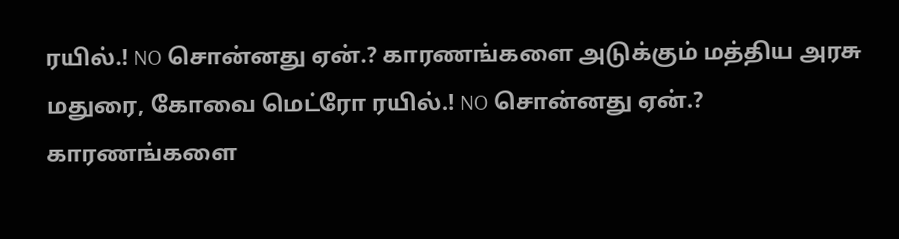ரயில்.! NO சொன்னது ஏன்.? காரணங்களை அடுக்கும் மத்திய அரசு
மதுரை, கோவை மெட்ரோ ரயில்.! NO சொன்னது ஏன்.? காரணங்களை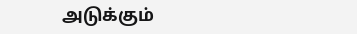அடுக்கும்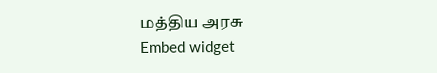மத்திய அரசு
Embed widget